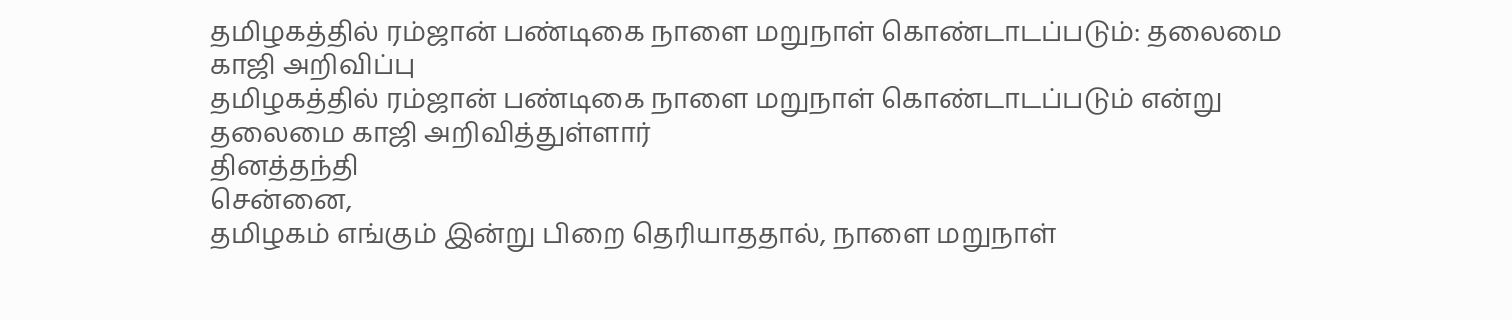தமிழகத்தில் ரம்ஜான் பண்டிகை நாளை மறுநாள் கொண்டாடப்படும்: தலைமை காஜி அறிவிப்பு
தமிழகத்தில் ரம்ஜான் பண்டிகை நாளை மறுநாள் கொண்டாடப்படும் என்று தலைமை காஜி அறிவித்துள்ளார்
தினத்தந்தி
சென்னை,
தமிழகம் எங்கும் இன்று பிறை தெரியாததால், நாளை மறுநாள்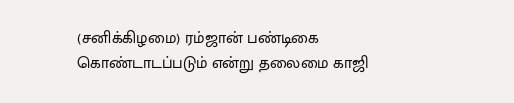(சனிக்கிழமை) ரம்ஜான் பண்டிகை கொண்டாடப்படும் என்று தலைமை காஜி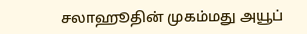சலாஹூதின் முகம்மது அயூப்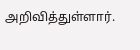அறிவித்துள்ளார்.